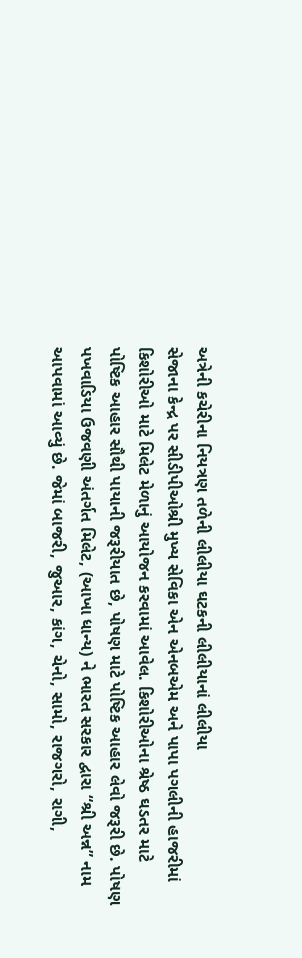અત્રેની કચેરીના નિયત્રણ તળેની લીલીયા ઘટકની લીલીયાનાં લીલીયા
સેજાના કેન્દ્ર પર સીડીપીઓશ્રી મુખ્ય સેવિકા એન એનબએમ અને પાપા પગલીની હાજરીમાં કિશોરીઓ માટે મિલેટ મેળાનું આયોજન કરવામાં આવેલ. કિશોરીઓના શ્રેષ્ઠ ઘડતર માટે પોષ્ટિક આહાર સૌથી પાયાની જરૂરીયાત છે, પોષણ માટે પોષ્ટિક આહાર લેવો જરૂરી છે. પોષણ પખવાડિયા ઉજવણી અંતર્ગત મિલેટ, (આખા ધાન્ય) ને ભારત સરકાર દ્વારા “શ્રી અન્ન” નામ આપવામાં આવ્યું છે. જેમાં બાજરી, જુઆર, કાંગ, ચેનો, સામો, રાજગરો, રાગી,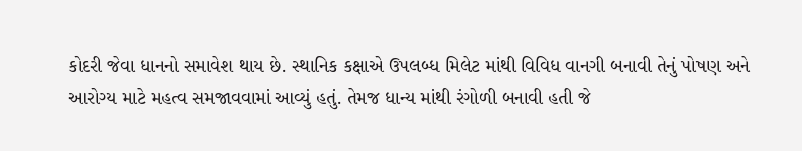કોદરી જેવા ધાનનો સમાવેશ થાય છે. સ્થાનિક કક્ષાએ ઉપલબ્ધ મિલેટ માંથી વિવિધ વાનગી બનાવી તેનું પોષણ અને આરોગ્ય માટે મહત્વ સમજાવવામાં આવ્યું હતું. તેમજ ધાન્ય માંથી રંગોળી બનાવી હતી જે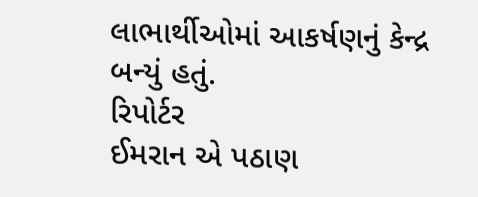લાભાર્થીઓમાં આકર્ષણનું કેન્દ્ર બન્યું હતું.
રિપોર્ટર
ઈમરાન એ પઠાણ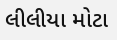લીલીયા મોટા